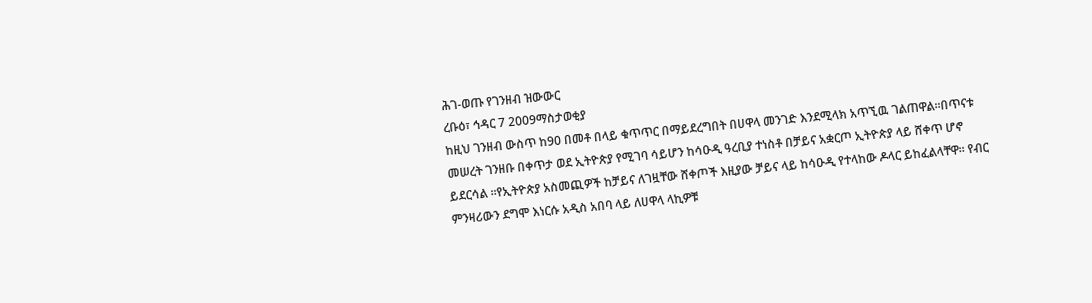ሕገ-ወጡ የገንዘብ ዝውውር
ረቡዕ፣ ኅዳር 7 2009ማስታወቂያ
ከዚህ ገንዘብ ውስጥ ከ90 በመቶ በላይ ቁጥጥር በማይደረግበት በሀዋላ መንገድ እንደሚላክ አጥኚዉ ገልጠዋል።በጥናቱ መሠረት ገንዘቡ በቀጥታ ወደ ኢትዮጵያ የሚገባ ሳይሆን ከሳዑዲ ዓረቢያ ተነስቶ በቻይና አቋርጦ ኢትዮጵያ ላይ ሸቀጥ ሆኖ ይደርሳል ፡፡የኢትዮጵያ አስመጪዎች ከቻይና ለገዟቸው ሸቀጦች እዚያው ቻይና ላይ ከሳዑዲ የተላከው ዶላር ይከፈልላቸዋ። የብር ምንዛሪውን ደግሞ እነርሱ አዲስ አበባ ላይ ለሀዋላ ላኪዎቹ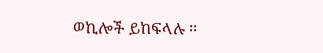ወኪሎች ይከፍላሉ ፡፡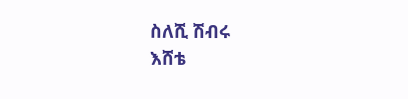ስለሺ ሽብሩ
እሸቴ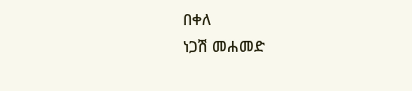በቀለ
ነጋሽ መሐመድ